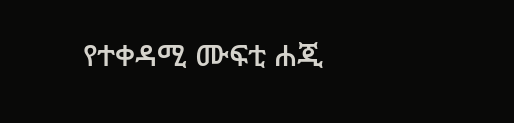የተቀዳሚ ሙፍቲ ሐጂ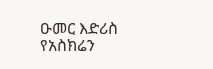ዑመር እድሪስ የአስክሬን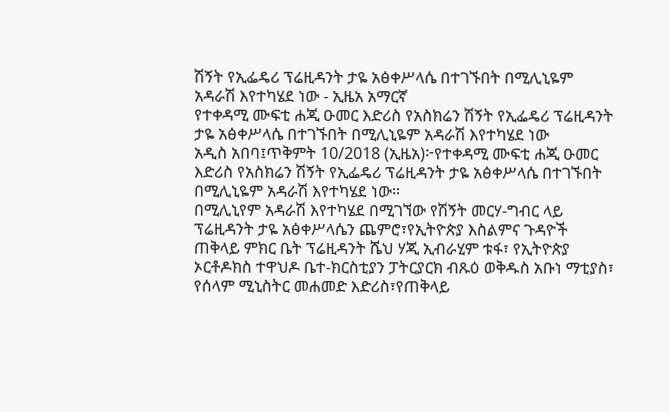ሽኝት የኢፌዴሪ ፕሬዚዳንት ታዬ አፅቀሥላሴ በተገኙበት በሚሊኒዬም አዳራሽ እየተካሄደ ነው - ኢዜአ አማርኛ
የተቀዳሚ ሙፍቲ ሐጂ ዑመር እድሪስ የአስክሬን ሽኝት የኢፌዴሪ ፕሬዚዳንት ታዬ አፅቀሥላሴ በተገኙበት በሚሊኒዬም አዳራሽ እየተካሄደ ነው
አዲስ አበባ፤ጥቅምት 10/2018 (ኢዜአ)፦የተቀዳሚ ሙፍቲ ሐጂ ዑመር እድሪስ የአስክሬን ሽኝት የኢፌዴሪ ፕሬዚዳንት ታዬ አፅቀሥላሴ በተገኙበት በሚሊኒዬም አዳራሽ እየተካሄደ ነው።
በሚሊኒየም አዳራሽ እየተካሄደ በሚገኘው የሽኝት መርሃ-ግብር ላይ ፕሬዚዳንት ታዬ አፅቀሥላሴን ጨምሮ፣የኢትዮጵያ እስልምና ጉዳዮች ጠቅላይ ምክር ቤት ፕሬዚዳንት ሼህ ሃጂ ኢብራሂም ቱፋ፣ የኢትዮጵያ ኦርቶዶክስ ተዋህዶ ቤተ-ክርስቲያን ፓትርያርክ ብጹዕ ወቅዱስ አቡነ ማቲያስ፣ የሰላም ሚኒስትር መሐመድ እድሪስ፣የጠቅላይ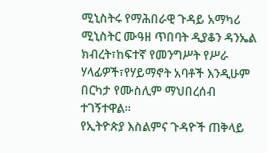ሚኒስትሩ የማሕበራዊ ጉዳይ አማካሪ ሚኒስትር ሙዓዘ ጥበባት ዲያቆን ዳንኤል ክብረት፣ከፍተኛ የመንግሥት የሥራ ሃላፊዎች፣የሃይማኖት አባቶች እንዲሁም በርካታ የሙስሊም ማህበረሰብ ተገኝተዋል።
የኢትዮጵያ እስልምና ጉዳዮች ጠቅላይ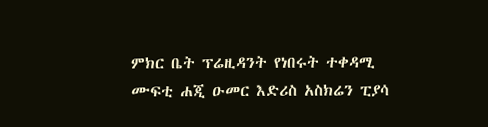ምክር ቤት ፕሬዚዳንት የነበሩት ተቀዳሚ ሙፍቲ ሐጂ ዑመር እድሪስ አስክሬን ፒያሳ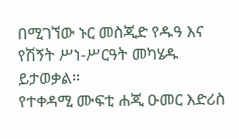በሚገኘው ኑር መስጂድ የዱዓ እና የሽኝት ሥነ-ሥርዓት መካሄዱ ይታወቃል።
የተቀዳሚ ሙፍቲ ሐጂ ዑመር እድሪስ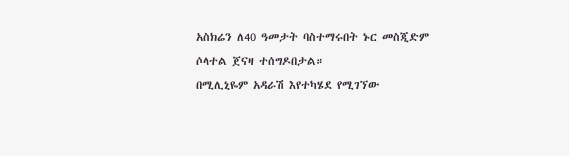አስክሬን ለ40 ዓመታት ባስተማሩበት ኑር መስጂድም ሶላተል ጀናዛ ተሰግዶበታል።
በሚሊኒዬም አዳራሽ እየተካሄደ የሚገኘው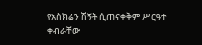የአስክሬን ሽኝት ሲጠናቀቅም ሥርዓተ ቀብራቸው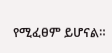የሚፈፀም ይሆናል።